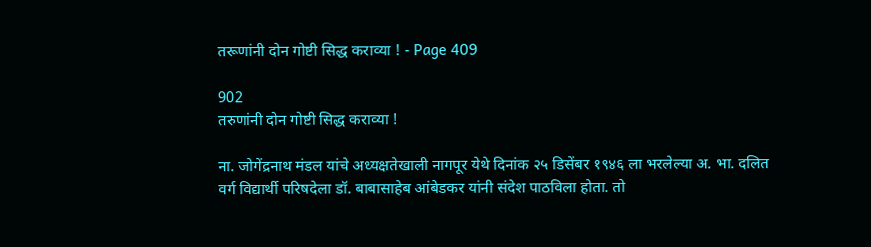तरूणांनी दोन गोष्टी सिद्ध कराव्या ! - Page 409

902
तरुणांनी दोन गोष्टी सिद्ध कराव्या !

ना. जोगेंद्रनाथ मंडल यांचे अध्यक्षतेखाली नागपूर येथे दिनांक २५ डिसेंबर १९४६ ला भरलेल्या अ. भा. दलित वर्ग विद्यार्थी परिषदेला डॉ. बाबासाहेब आंबेडकर यांनी संदेश पाठविला होता. तो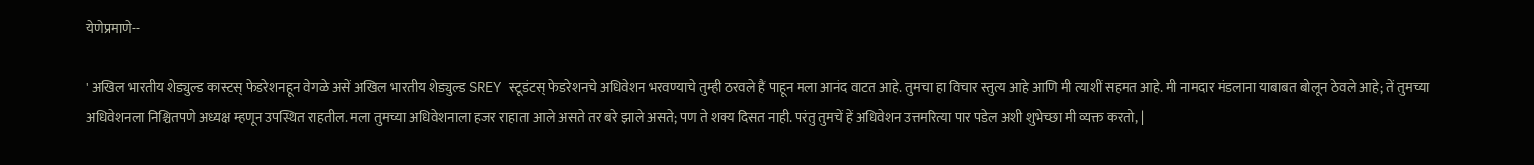येणेप्रमाणे--

' अखिल भारतीय शेड्युल्ड कास्टस्‌ फेडरेशनहून वेगळे असें अखिल भारतीय शेड्युल्ड SREY स्टूडंटस्‌ फेडरेशनचे अधिवेशन भरवण्याचे तुम्ही ठरवले हैं पाहून मला आनंद वाटत आहे. तुमचा हा विचार स्तुत्य आहे आणि मी त्याशीं सहमत आहे. मी नामदार मंडलाना याबाबत बोलून ठेवले आहे; तें तुमच्या अधिवेशनला निश्चितपणे अध्यक्ष म्हणून उपस्थित राहतील. मला तुमच्या अधिवेशनाला हजर राहाता आले असते तर बरे झाले असते; पण ते शक्य दिसत नाही. परंतु तुमचें हें अधिवेशन उत्तमरित्या पार पडेल अशी शुभेच्छा मी व्यक्त करतो, |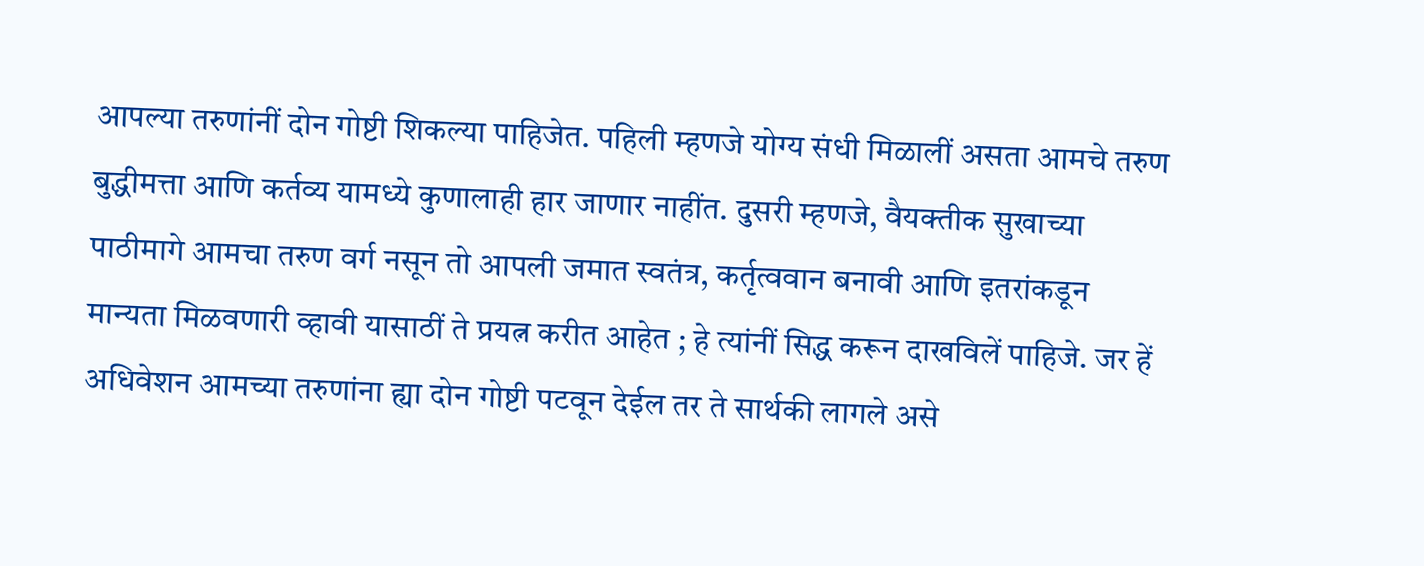आपल्या तरुणांनीं दोन गोष्टी शिकल्या पाहिजेत. पहिली म्हणजे योग्य संधी मिळालीं असता आमचे तरुण बुद्धीमत्ता आणि कर्तव्य यामध्ये कुणालाही हार जाणार नाहींत. दुसरी म्हणजे, वैयक्‍तीक सुखाच्या पाठीमागे आमचा तरुण वर्ग नसून तो आपली जमात स्वतंत्र, कर्तृत्ववान बनावी आणि इतरांकडून मान्यता मिळवणारी व्हावी यासाठीं ते प्रयत्न करीत आहेत ; हे त्यांनीं सिद्ध करून दाखविलें पाहिजे. जर हें अधिवेशन आमच्या तरुणांना ह्या दोन गोष्टी पटवून देईल तर ते सार्थकी लागले असे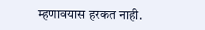म्हणावयास हरकत नाही.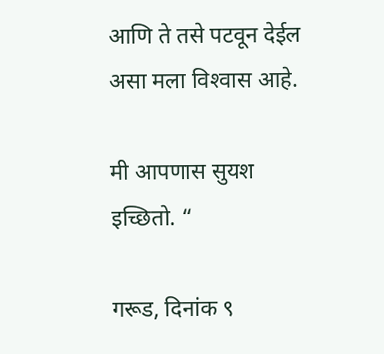आणि ते तसे पटवून देईल असा मला विश्‍वास आहे.

मी आपणास सुयश इच्छितो. “

गरूड, दिनांक ९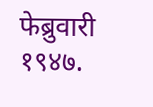फेब्रुवारी १९४७.